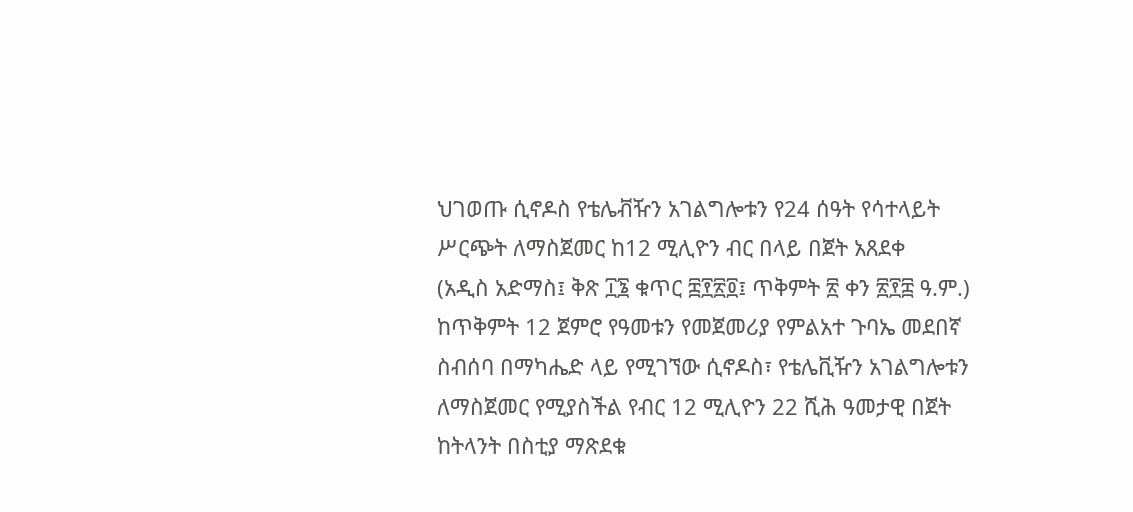ህገወጡ ሲኖዶስ የቴሌቭዥን አገልግሎቱን የ24 ሰዓት የሳተላይት ሥርጭት ለማስጀመር ከ12 ሚሊዮን ብር በላይ በጀት አጸደቀ
(አዲስ አድማስ፤ ቅጽ ፲፮ ቁጥር ፰፻፳፬፤ ጥቅምት ፳ ቀን ፳፻፰ ዓ.ም.)
ከጥቅምት 12 ጀምሮ የዓመቱን የመጀመሪያ የምልአተ ጉባኤ መደበኛ ስብሰባ በማካሔድ ላይ የሚገኘው ሲኖዶስ፣ የቴሌቪዥን አገልግሎቱን ለማስጀመር የሚያስችል የብር 12 ሚሊዮን 22 ሺሕ ዓመታዊ በጀት ከትላንት በስቲያ ማጽደቁ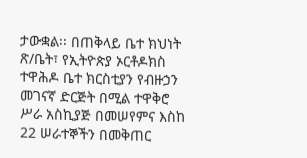ታውቋል፡፡ በጠቅላይ ቤተ ክህነት ጽ/ቤት፣ የኢትዮጵያ ኦርቶዶክስ ተዋሕዶ ቤተ ክርስቲያን የብዙኃን መገናኛ ድርጅት በሚል ተዋቅሮ ሥራ አስኪያጅ በመሠየምና እስከ 22 ሠራተኞችን በመቅጠር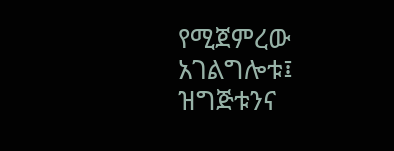የሚጀምረው አገልግሎቱ፤ ዝግጅቱንና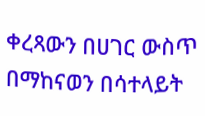ቀረጻውን በሀገር ውስጥ በማከናወን በሳተላይት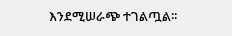እንደሚሠራጭ ተገልጧል፡፡